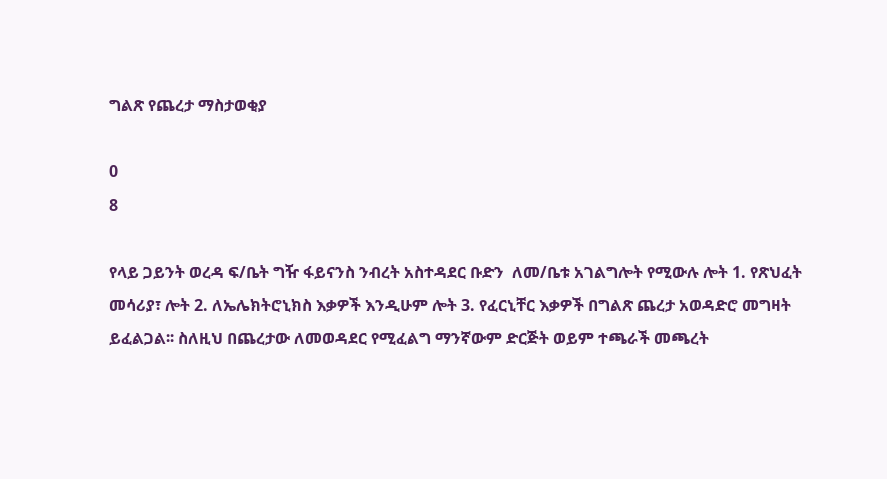ግልጽ የጨረታ ማስታወቂያ

0
8

የላይ ጋይንት ወረዳ ፍ/ቤት ግዥ ፋይናንስ ንብረት አስተዳደር ቡድን  ለመ/ቤቱ አገልግሎት የሚውሉ ሎት 1. የጽህፈት መሳሪያ፣ ሎት 2. ለኤሌክትሮኒክስ እቃዎች እንዲሁም ሎት 3. የፈርኒቸር እቃዎች በግልጽ ጨረታ አወዳድሮ መግዛት ይፈልጋል፡፡ ስለዚህ በጨረታው ለመወዳደር የሚፈልግ ማንኛውም ድርጅት ወይም ተጫራች መጫረት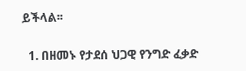ይችላል፡፡

  1. በዘመኑ የታደሰ ህጋዊ የንግድ ፈቃድ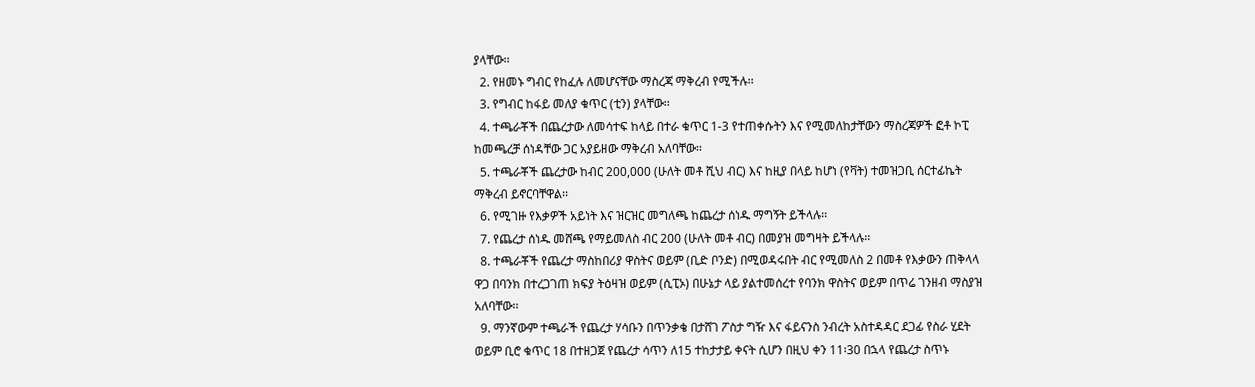ያላቸው፡፡
  2. የዘመኑ ግብር የከፈሉ ለመሆናቸው ማስረጃ ማቅረብ የሚችሉ፡፡
  3. የግብር ከፋይ መለያ ቁጥር (ቲን) ያላቸው፡፡
  4. ተጫራቾች በጨረታው ለመሳተፍ ከላይ በተራ ቁጥር 1-3 የተጠቀሱትን እና የሚመለከታቸውን ማስረጃዎች ፎቶ ኮፒ ከመጫረቻ ሰነዳቸው ጋር አያይዘው ማቅረብ አለባቸው፡፡
  5. ተጫራቾች ጨረታው ከብር 200,000 (ሁለት መቶ ሺህ ብር) እና ከዚያ በላይ ከሆነ (የቫት) ተመዝጋቢ ሰርተፊኬት ማቅረብ ይኖርባቸዋል፡፡
  6. የሚገዙ የእቃዎች አይነት እና ዝርዝር መግለጫ ከጨረታ ሰነዱ ማግኝት ይችላሉ፡፡
  7. የጨረታ ሰነዱ መሸጫ የማይመለስ ብር 200 (ሁለት መቶ ብር) በመያዝ መግዛት ይችላሉ፡፡
  8. ተጫራቾች የጨረታ ማስከበሪያ ዋስትና ወይም (ቢድ ቦንድ) በሚወዳሩበት ብር የሚመለስ 2 በመቶ የእቃውን ጠቅላላ ዋጋ በባንክ በተረጋገጠ ክፍያ ትዕዛዝ ወይም (ሲፒኦ) በሁኔታ ላይ ያልተመሰረተ የባንክ ዋስትና ወይም በጥሬ ገንዘብ ማስያዝ አለባቸው፡፡
  9. ማንኛውም ተጫራች የጨረታ ሃሳቡን በጥንቃቄ በታሸገ ፖስታ ግዥ እና ፋይናንስ ንብረት አስተዳዳር ደጋፊ የስራ ሂደት ወይም ቢሮ ቁጥር 18 በተዘጋጀ የጨረታ ሳጥን ለ15 ተከታታይ ቀናት ሲሆን በዚህ ቀን 11፡30 በኋላ የጨረታ ስጥኑ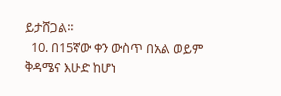ይታሸጋል፡፡
  10. በ15ኛው ቀን ውስጥ በአል ወይም ቅዳሜና እሁድ ከሆነ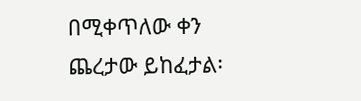በሚቀጥለው ቀን ጨረታው ይከፈታል፡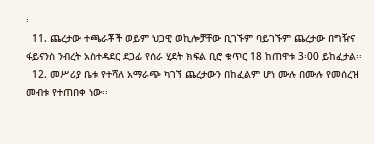፡
  11. ጨረታው ተጫራቾች ወይም ህጋዊ ወኪሎቻቸው ቢገኙም ባይገኙም ጨረታው በግዥና ፋይናንስ ንብረት አስተዳደር ደጋፊ የሰራ ሂደት ክፍል ቢሮ ቁጥር 18 ከጠዋቱ 3፡00 ይከፈታል፡፡
  12. መሥሪያ ቤቱ የተሻለ አማራጭ ካገኘ ጨረታውን በከፈልም ሆነ ሙሉ በሙሉ የመሰረዝ መብቱ የተጠበቀ ነው፡፡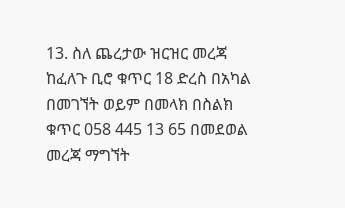13. ስለ ጨረታው ዝርዝር መረጃ ከፈለጉ ቢሮ ቁጥር 18 ድረስ በአካል በመገኘት ወይም በመላክ በስልክ ቁጥር 058 445 13 65 በመደወል መረጃ ማግኘት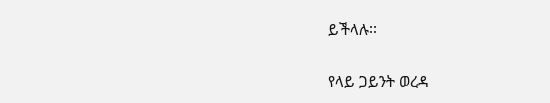ይችላሉ፡፡

የላይ ጋይንት ወረዳ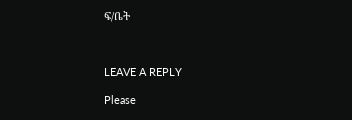ፍ/ቤት



LEAVE A REPLY

Please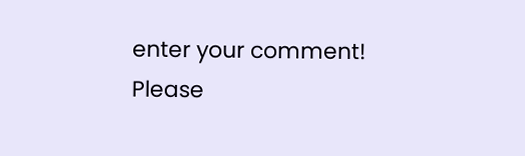enter your comment!
Please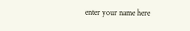enter your name here